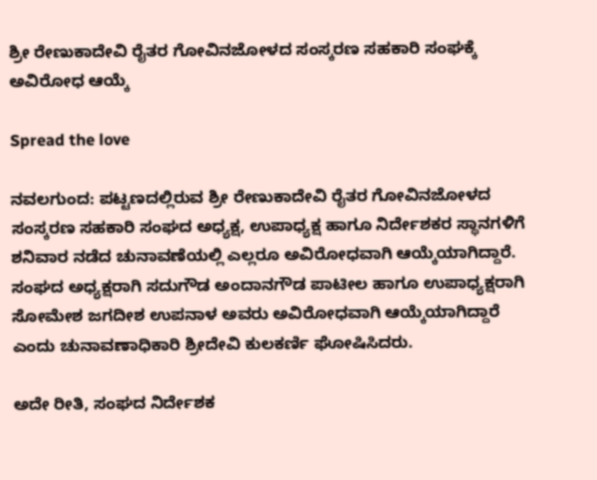ಶ್ರೀ ರೇಣುಕಾದೇವಿ ರೈತರ ಗೋವಿನಜೋಳದ ಸಂಸ್ಕರಣ ಸಹಕಾರಿ ಸಂಘಕ್ಕೆ ಅವಿರೋಧ ಆಯ್ಕೆ

Spread the love

ನವಲಗುಂದ: ಪಟ್ಟಣದಲ್ಲಿರುವ ಶ್ರೀ ರೇಣುಕಾದೇವಿ ರೈತರ ಗೋವಿನಜೋಳದ ಸಂಸ್ಕರಣ ಸಹಕಾರಿ ಸಂಘದ ಅಧ್ಯಕ್ಷ, ಉಪಾಧ್ಯಕ್ಷ ಹಾಗೂ ನಿರ್ದೇಶಕರ ಸ್ಥಾನಗಳಿಗೆ ಶನಿವಾರ ನಡೆದ ಚುನಾವಣೆಯಲ್ಲಿ ಎಲ್ಲರೂ ಅವಿರೋಧವಾಗಿ ಆಯ್ಕೆಯಾಗಿದ್ದಾರೆ. ಸಂಘದ ಅಧ್ಯಕ್ಷರಾಗಿ ಸದುಗೌಡ ಅಂದಾನಗೌಡ ಪಾಟೀಲ ಹಾಗೂ ಉಪಾಧ್ಯಕ್ಷರಾಗಿ ಸೋಮೇಶ ಜಗದೀಶ ಉಪನಾಳ ಅವರು ಅವಿರೋಧವಾಗಿ ಆಯ್ಕೆಯಾಗಿದ್ದಾರೆ ಎಂದು ಚುನಾವಣಾಧಿಕಾರಿ ಶ್ರೀದೇವಿ ಕುಲಕರ್ಣಿ ಘೋಷಿಸಿದರು.

ಅದೇ ರೀತಿ, ಸಂಘದ ನಿರ್ದೇಶಕ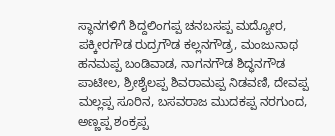ಸ್ಥಾನಗಳಿಗೆ ಶಿದ್ದಲಿಂಗಪ್ಪ ಚನಬಸಪ್ಪ ಮದ್ಯೋರ, ಪಕ್ಕೀರಗೌಡ ರುದ್ರಗೌಡ ಕಲ್ಲನಗೌಡ್ರ, ಮಂಜುನಾಥ ಹನಮಪ್ಪ ಬಂಡಿವಾಡ, ನಾಗನಗೌಡ ಶಿದ್ಧನಗೌಡ ಪಾಟೀಲ, ಶ್ರೀಶೈಲಪ್ಪ ಶಿವರಾಮಪ್ಪ ನಿಡವಣಿ, ದೇವಪ್ಪ ಮಲ್ಲಪ್ಪ ಸೂರಿನ, ಬಸವರಾಜ ಮುದಕಪ್ಪ ನರಗುಂದ, ಅಣ್ಣಪ್ಪ ಶಂಕ್ರಪ್ಪ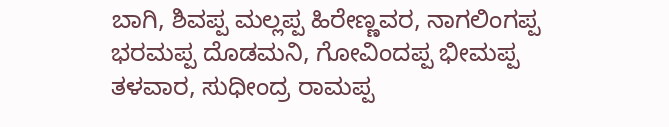ಬಾಗಿ, ಶಿವಪ್ಪ ಮಲ್ಲಪ್ಪ ಹಿರೇಣ್ಣವರ, ನಾಗಲಿಂಗಪ್ಪ ಭರಮಪ್ಪ ದೊಡಮನಿ, ಗೋವಿಂದಪ್ಪ ಭೀಮಪ್ಪ ತಳವಾರ, ಸುಧೀಂದ್ರ ರಾಮಪ್ಪ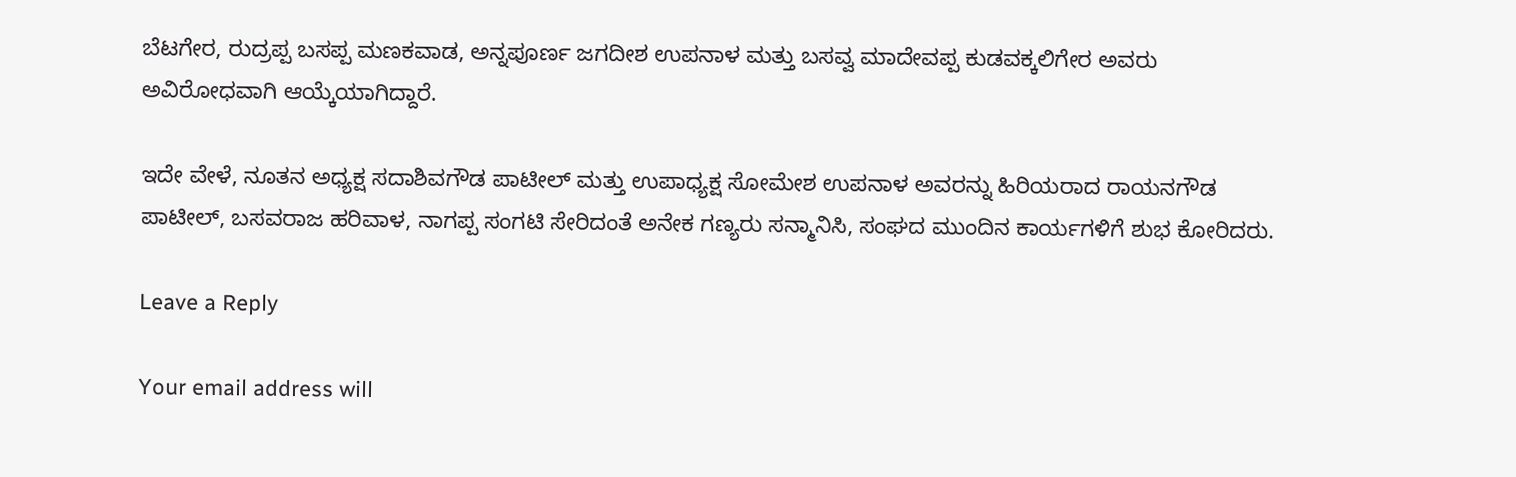ಬೆಟಗೇರ, ರುದ್ರಪ್ಪ ಬಸಪ್ಪ ಮಣಕವಾಡ, ಅನ್ನಪೂರ್ಣ ಜಗದೀಶ ಉಪನಾಳ ಮತ್ತು ಬಸವ್ವ ಮಾದೇವಪ್ಪ ಕುಡವಕ್ಕಲಿಗೇರ ಅವರು ಅವಿರೋಧವಾಗಿ ಆಯ್ಕೆಯಾಗಿದ್ದಾರೆ.

ಇದೇ ವೇಳೆ, ನೂತನ ಅಧ್ಯಕ್ಷ ಸದಾಶಿವಗೌಡ ಪಾಟೀಲ್ ಮತ್ತು ಉಪಾಧ್ಯಕ್ಷ ಸೋಮೇಶ ಉಪನಾಳ ಅವರನ್ನು ಹಿರಿಯರಾದ ರಾಯನಗೌಡ ಪಾಟೀಲ್, ಬಸವರಾಜ ಹರಿವಾಳ, ನಾಗಪ್ಪ ಸಂಗಟಿ ಸೇರಿದಂತೆ ಅನೇಕ ಗಣ್ಯರು ಸನ್ಮಾನಿಸಿ, ಸಂಘದ ಮುಂದಿನ ಕಾರ್ಯಗಳಿಗೆ ಶುಭ ಕೋರಿದರು.

Leave a Reply

Your email address will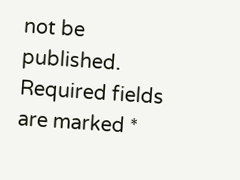not be published. Required fields are marked *